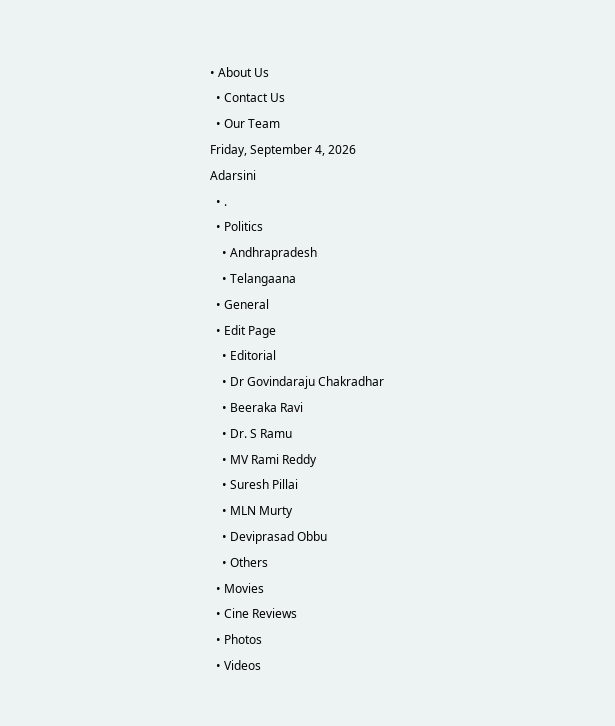• About Us
  • Contact Us
  • Our Team
Friday, September 4, 2026
Adarsini
  • .
  • Politics
    • Andhrapradesh
    • Telangaana
  • General
  • Edit Page
    • Editorial
    • Dr Govindaraju Chakradhar
    • Beeraka Ravi
    • Dr. S Ramu
    • MV Rami Reddy
    • Suresh Pillai
    • MLN Murty
    • Deviprasad Obbu
    • Others
  • Movies
  • Cine Reviews
  • Photos
  • Videos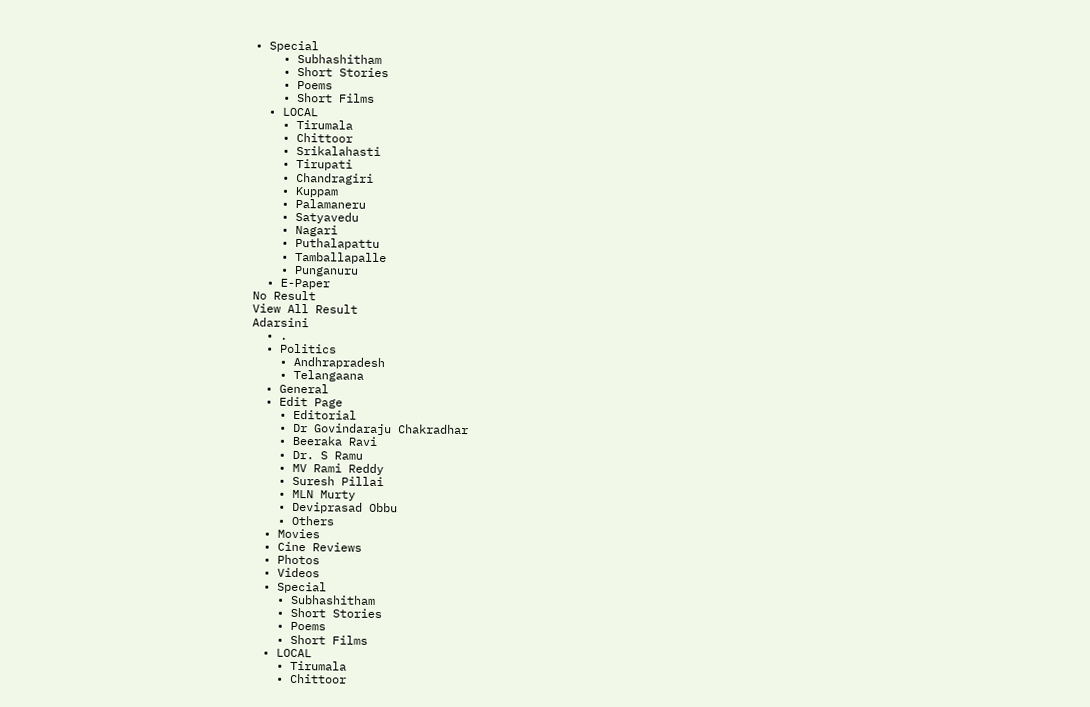• Special
    • Subhashitham
    • Short Stories
    • Poems
    • Short Films
  • LOCAL
    • Tirumala
    • Chittoor
    • Srikalahasti
    • Tirupati
    • Chandragiri
    • Kuppam
    • Palamaneru
    • Satyavedu
    • Nagari
    • Puthalapattu
    • Tamballapalle
    • Punganuru
  • E-Paper
No Result
View All Result
Adarsini
  • .
  • Politics
    • Andhrapradesh
    • Telangaana
  • General
  • Edit Page
    • Editorial
    • Dr Govindaraju Chakradhar
    • Beeraka Ravi
    • Dr. S Ramu
    • MV Rami Reddy
    • Suresh Pillai
    • MLN Murty
    • Deviprasad Obbu
    • Others
  • Movies
  • Cine Reviews
  • Photos
  • Videos
  • Special
    • Subhashitham
    • Short Stories
    • Poems
    • Short Films
  • LOCAL
    • Tirumala
    • Chittoor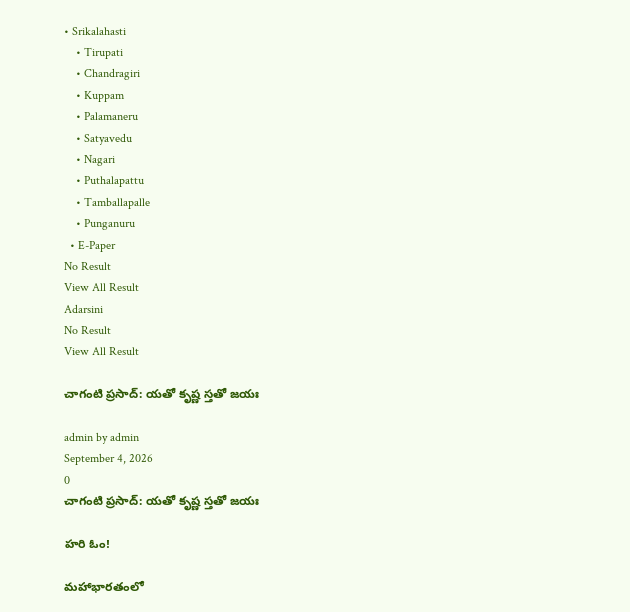• Srikalahasti
    • Tirupati
    • Chandragiri
    • Kuppam
    • Palamaneru
    • Satyavedu
    • Nagari
    • Puthalapattu
    • Tamballapalle
    • Punganuru
  • E-Paper
No Result
View All Result
Adarsini
No Result
View All Result

చాగంటి ప్రసాద్: యతో కృష్ణ స్తతో జయః

admin by admin
September 4, 2026
0
చాగంటి ప్రసాద్: యతో కృష్ణ స్తతో జయః

హరి ఓం!

మహాభారతంలో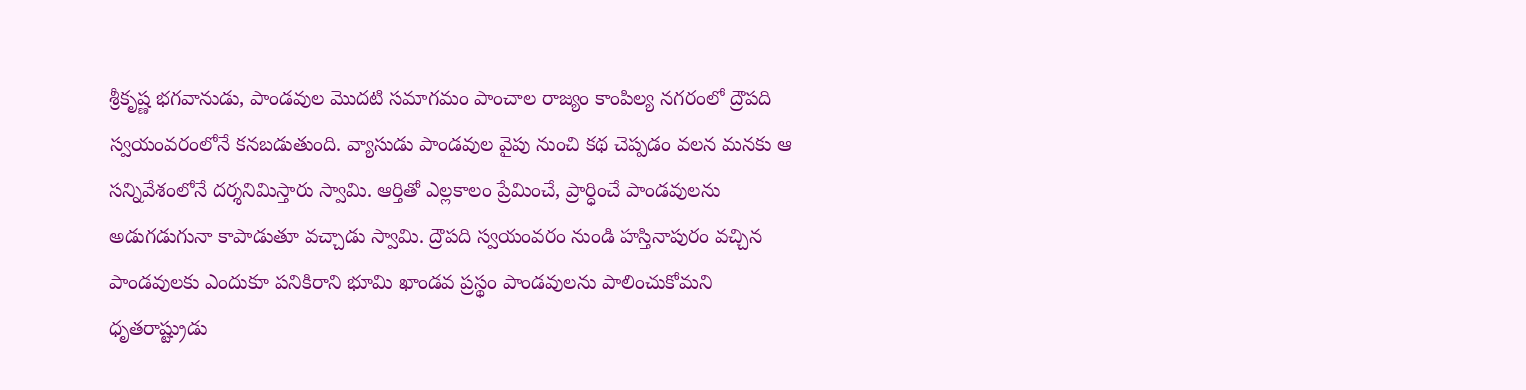శ్రీకృష్ణ భగవానుడు, పాండవుల మొదటి సమాగమం పాంచాల రాజ్యం కాంపిల్య నగరంలో ద్రౌపది స్వయంవరంలోనే కనబడుతుంది. వ్యాసుడు పాండవుల వైపు నుంచి కథ చెప్పడం వలన మనకు ఆ సన్నివేశంలోనే దర్శనిమిస్తారు స్వామి. ఆర్తితో ఎల్లకాలం ప్రేమించే, ప్రార్ధించే పాండవులను అడుగడుగునా కాపాడుతూ వచ్చాడు స్వామి. ద్రౌపది స్వయంవరం నుండి హస్తినాపురం వచ్చిన పాండవులకు ఎందుకూ పనికిరాని భూమి ఖాండవ ప్రస్థం పాండవులను పాలించుకోమని ధృతరాష్ట్రుడు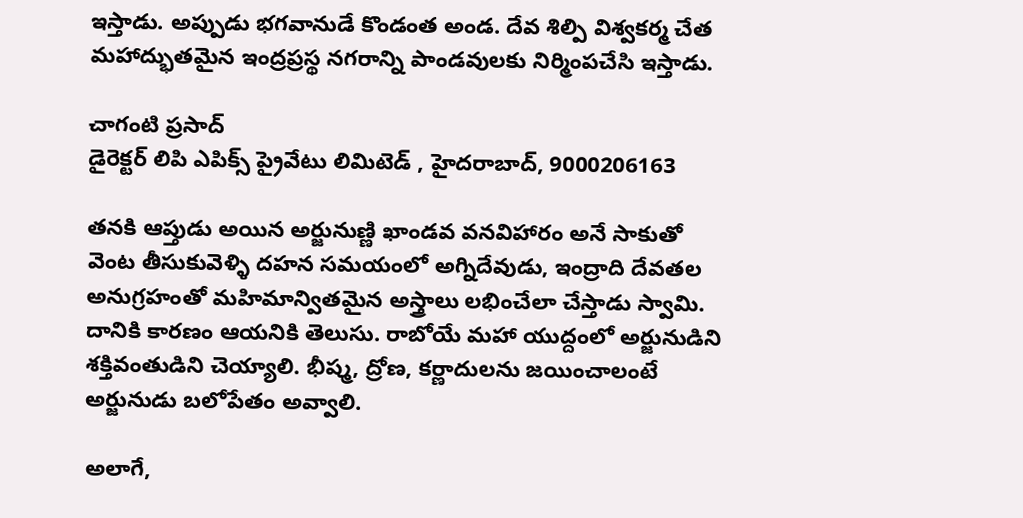ఇస్తాడు. అప్పుడు భగవానుడే కొండంత అండ. దేవ శిల్పి విశ్వకర్మ చేత మహాద్భుతమైన ఇంద్రప్రస్థ నగరాన్ని పాండవులకు నిర్మింపచేసి ఇస్తాడు.

చాగంటి ప్రసాద్
డైరెక్టర్ లిపి ఎపిక్స్ ప్రైవేటు లిమిటెడ్ , హైదరాబాద్, 9000206163

తనకి ఆప్తుడు అయిన అర్జునుణ్ణి ఖాండవ వనవిహారం అనే సాకుతో వెంట తీసుకువెళ్ళి దహన సమయంలో అగ్నిదేవుడు, ఇంద్రాది దేవతల అనుగ్రహంతో మహిమాన్వితమైన అస్త్రాలు లభించేలా చేస్తాడు స్వామి. దానికి కారణం ఆయనికి తెలుసు. రాబోయే మహా యుద్దంలో అర్జునుడిని శక్తివంతుడిని చెయ్యాలి. భీష్మ, ద్రోణ, కర్ణాదులను జయించాలంటే అర్జునుడు బలోపేతం అవ్వాలి.

అలాగే,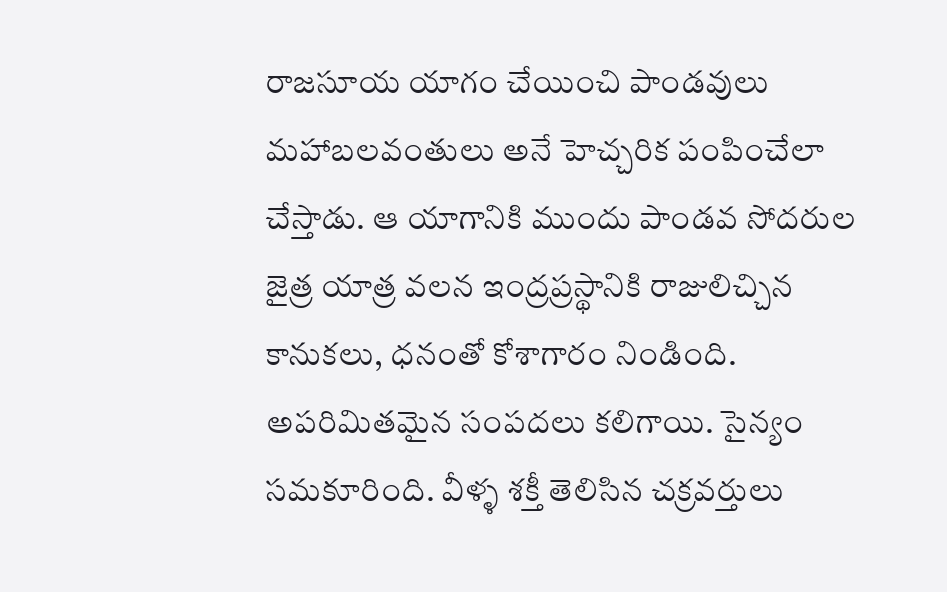రాజసూయ యాగం చేయించి పాండవులు మహాబలవంతులు అనే హెచ్చరిక పంపించేలా చేస్తాడు. ఆ యాగానికి ముందు పాండవ సోదరుల జైత్ర యాత్ర వలన ఇంద్రప్రస్థానికి రాజులిచ్చిన కానుకలు, ధనంతో కోశాగారం నిండింది. అపరిమితమైన సంపదలు కలిగాయి. సైన్యం సమకూరింది. వీళ్ళ శక్తీ తెలిసిన చక్రవర్తులు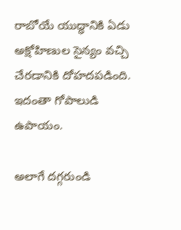రాబోయే యుద్ధానికి ఏడు అక్షోహిణుల సైన్యం వచ్చి చేరడానికి దోహదపడింది. ఇదంతా గోపాలుడి ఉపాయం.

అలాగే దగ్గరుండి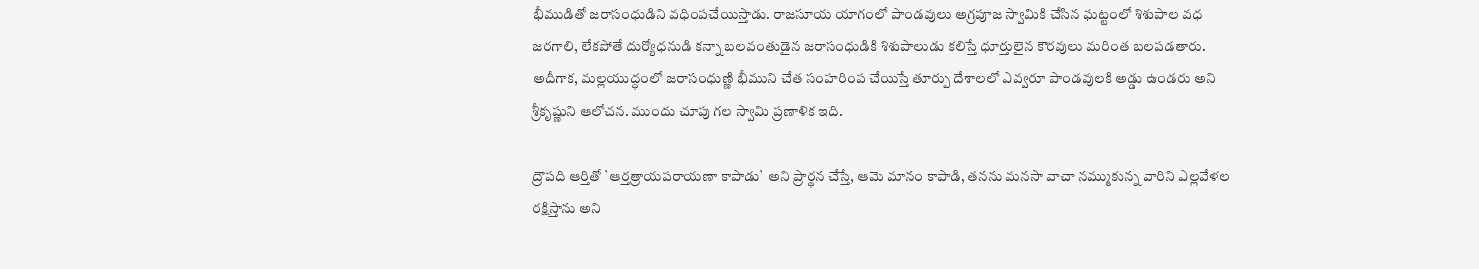భీముడితో జరాసంధుడిని వధింపచేయిస్తాడు. రాజసూయ యాగంలో పాండవులు అగ్రపూజ స్వామికి చేసిన ఘట్టంలో శిశుపాల వధ జరగాలి, లేకపోతే దుర్యోధనుడి కన్నా బలవంతుడైన జరాసంధుడికి శిశుపాలుడు కలిస్తే ధూర్తులైన కౌరవులు మరింత బలపడతారు. అదీగాక, మల్లయుద్ధంలో జరాసంధుణ్ణి భీముని చేత సంహరింప చేయిస్తే తూర్పు దేశాలలో ఎవ్వరూ పాండవులకి అడ్డు ఉండరు అని శ్రీకృష్ణుని ఆలోచన. ముందు చూపు గల స్వామి ప్రణాళిక ఇది.

ద్రౌపది ఆర్తితో `ఆర్తత్రాయపరాయణా కాపాడు` అని ప్రార్థన చేస్తే, ఆమె మానం కాపాడి, తనను మనసా వాచా నమ్ముకున్న వారిని ఎల్లవేళల రక్షిస్తాను అని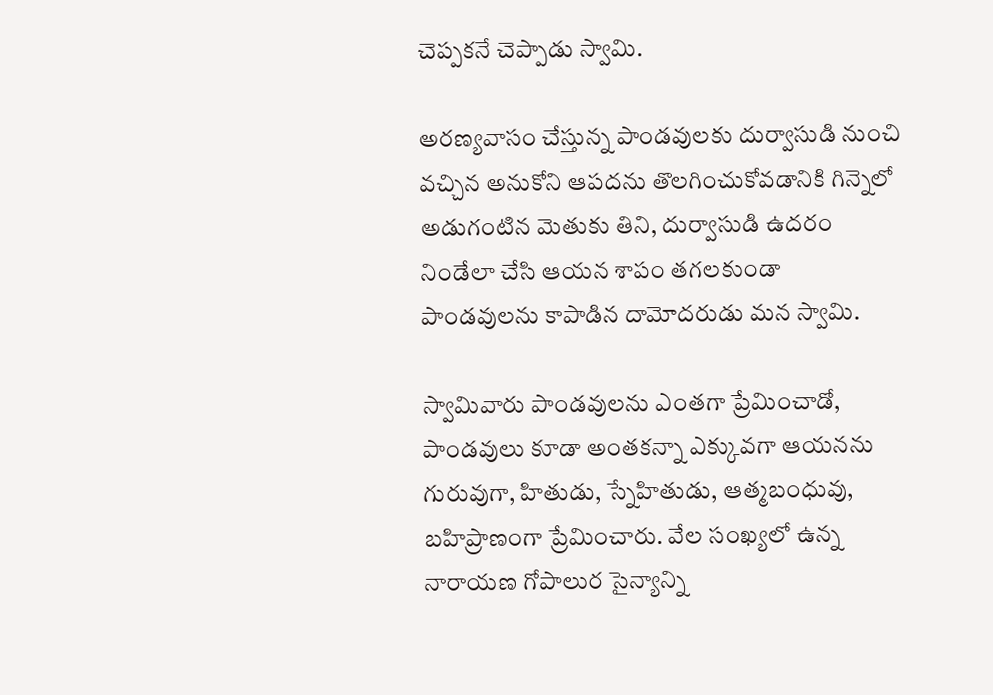చెప్పకనే చెప్పాడు స్వామి.

అరణ్యవాసం చేస్తున్న పాండవులకు దుర్వాసుడి నుంచి వచ్చిన అనుకోని ఆపదను తొలగించుకోవడానికి గిన్నెలో అడుగంటిన మెతుకు తిని, దుర్వాసుడి ఉదరం నిండేలా చేసి ఆయన శాపం తగలకుండా పాండవులను కాపాడిన దామోదరుడు మన స్వామి.

స్వామివారు పాండవులను ఎంతగా ప్రేమించాడో, పాండవులు కూడా అంతకన్నా ఎక్కువగా ఆయనను గురువుగా, హితుడు, స్నేహితుడు, ఆత్మబంధువు, బహిప్రాణంగా ప్రేమించారు. వేల సంఖ్యలో ఉన్న నారాయణ గోపాలుర సైన్యాన్ని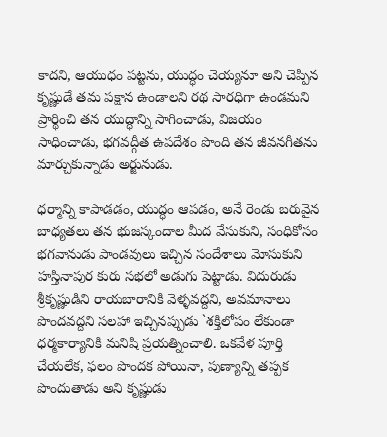కాదని, ఆయుధం పట్టను, యుద్ధం చెయ్యనూ అని చెప్పిన కృష్ణుడే తమ పక్షాన ఉండాలని రథ సారధిగా ఉండమని ప్రార్థించి తన యుద్ధాన్ని సాగించాడు, విజయం సాధించాడు, భగవద్గీత ఉపదేశం పొంది తన జీవనగీతను మార్చుకున్నాడు అర్జునుడు.

ధర్మాన్ని కాపాడడం, యుద్ధం ఆపడం, అనే రెండు బరువైన బాధ్యతలు తన భుజస్కందాల మీద వేసుకుని, సంధికోసం భగవానుడు పాండవులు ఇచ్చిన సందేశాలు మోసుకుని హస్తినాపుర కురు సభలో అడుగు పెట్టాడు. విదురుడు శ్రీకృష్ణుడిని రాయబారానికి వెళ్ళవద్దని, అవమానాలు పొందవద్దని సలహా ఇచ్చినప్పుడు `శక్తిలోపం లేకుండా ధర్మకార్యానికి మనిషి ప్రయత్నించాలి. ఒకవేళ పూర్తి చేయలేక, ఫలం పొందక పోయినా, పుణ్యాన్ని తప్పక పొందుతాడు అని కృష్ణుడు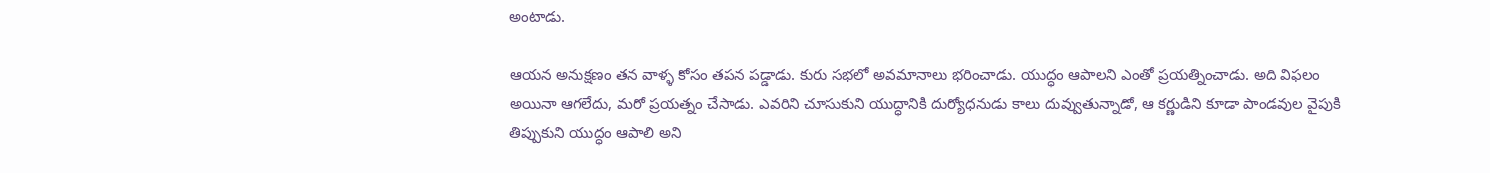అంటాడు.

ఆయన అనుక్షణం తన వాళ్ళ కోసం తపన పడ్డాడు. కురు సభలో అవమానాలు భరించాడు. యుద్ధం ఆపాలని ఎంతో ప్రయత్నించాడు. అది విఫలం అయినా ఆగలేదు, మరో ప్రయత్నం చేసాడు. ఎవరిని చూసుకుని యుద్ధానికి దుర్యోధనుడు కాలు దువ్వుతున్నాడో, ఆ కర్ణుడిని కూడా పాండవుల వైపుకి తిప్పుకుని యుద్ధం ఆపాలి అని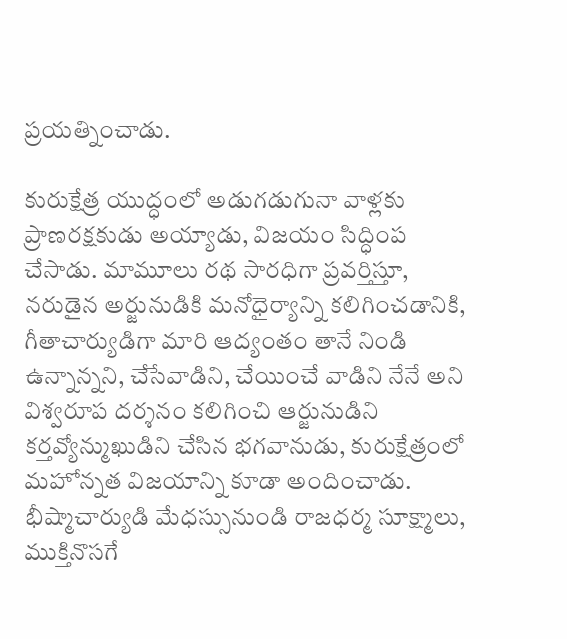ప్రయత్నించాడు.

కురుక్షేత్ర యుద్ధంలో అడుగడుగునా వాళ్లకు ప్రాణరక్షకుడు అయ్యాడు, విజయం సిద్ధింప చేసాడు. మామూలు రథ సారధిగా ప్రవర్తిస్తూ, నరుడైన అర్జునుడికి మనోధైర్యాన్ని కలిగించడానికి, గీతాచార్యుడిగా మారి ఆద్యంతం తానే నిండి ఉన్నాన్నని, చేసేవాడిని, చేయించే వాడిని నేనే అని విశ్వరూప దర్శనం కలిగించి ఆర్జునుడిని కర్తవ్యోన్ముఖుడిని చేసిన భగవానుడు, కురుక్షేత్రంలో మహోన్నత విజయాన్ని కూడా అందించాడు. భీష్మాచార్యుడి మేధస్సునుండి రాజధర్మ సూక్ష్మాలు, ముక్తినొసగే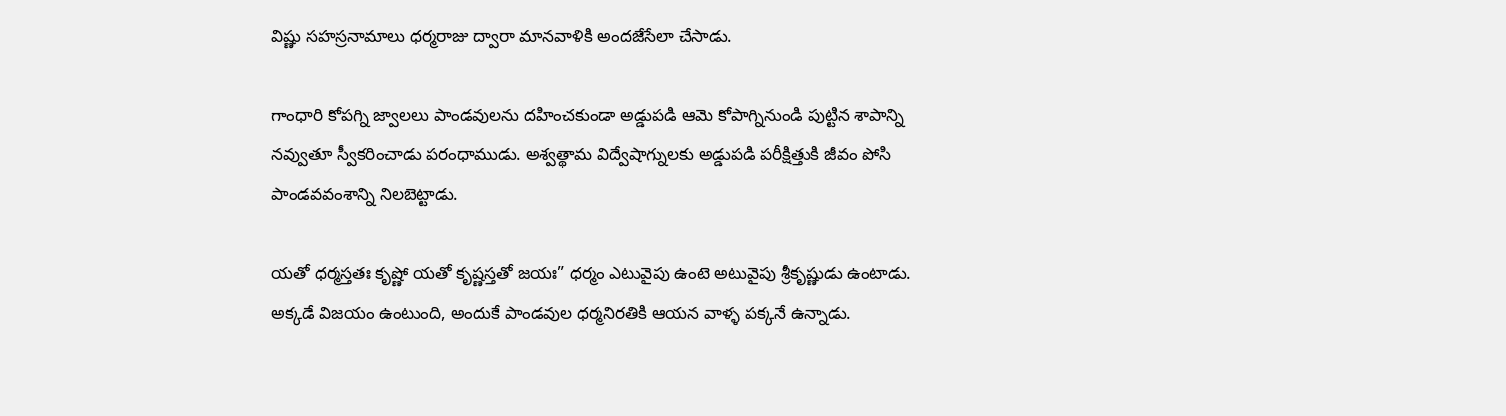విష్ణు సహస్రనామాలు ధర్మరాజు ద్వారా మానవాళికి అందజేసేలా చేసాడు.

గాంధారి కోపగ్ని జ్వాలలు పాండవులను దహించకుండా అడ్డుపడి ఆమె కోపాగ్నినుండి పుట్టిన శాపాన్ని నవ్వుతూ స్వీకరించాడు పరంధాముడు. అశ్వత్థామ విద్వేషాగ్నులకు అడ్డుపడి పరీక్షిత్తుకి జీవం పోసి పాండవవంశాన్ని నిలబెట్టాడు.

యతో ధర్మస్తతః కృష్ణో యతో కృష్ణస్తతో జయః” ధర్మం ఎటువైపు ఉంటె అటువైపు శ్రీకృష్ణుడు ఉంటాడు. అక్కడే విజయం ఉంటుంది, అందుకే పాండవుల ధర్మనిరతికి ఆయన వాళ్ళ పక్కనే ఉన్నాడు.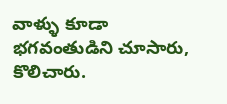వాళ్ళు కూడా భగవంతుడిని చూసారు, కొలిచారు.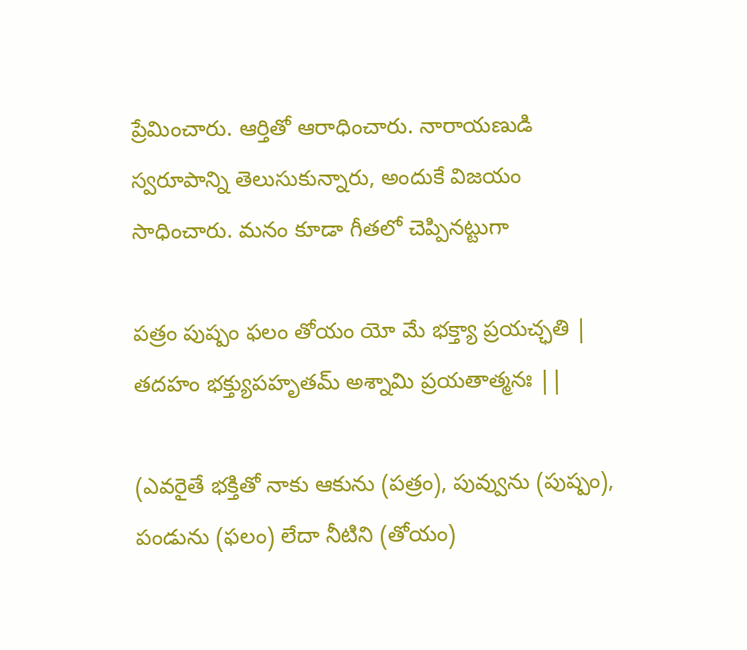ప్రేమించారు. ఆర్తితో ఆరాధించారు. నారాయణుడి స్వరూపాన్ని తెలుసుకున్నారు, అందుకే విజయం సాధించారు. మనం కూడా గీతలో చెప్పినట్టుగా

పత్రం పుష్పం ఫలం తోయం యో మే భక్త్యా ప్రయచ్ఛతి |
తదహం భక్త్యుపహృతమ్ అశ్నామి ప్రయతాత్మనః ||

(ఎవరైతే భక్తితో నాకు ఆకును (పత్రం), పువ్వును (పుష్పం), పండును (ఫలం) లేదా నీటిని (తోయం)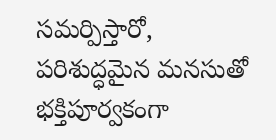సమర్పిస్తారో, పరిశుద్ధమైన మనసుతో భక్తిపూర్వకంగా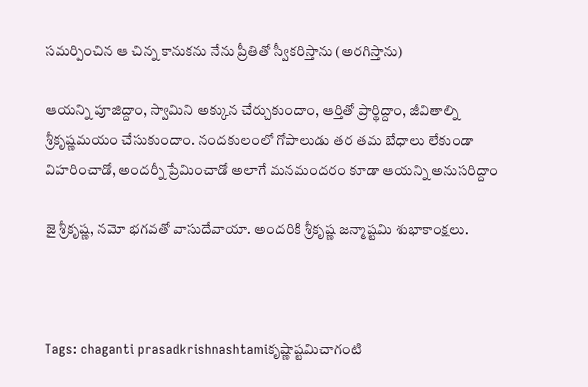సమర్పించిన ఆ చిన్న కానుకను నేను ప్రీతితో స్వీకరిస్తాను (అరగిస్తాను)

ఆయన్ని పూజిద్దాం, స్వామిని అక్కున చేర్చుకుందాం, ఆర్తితో ప్రార్థిద్దాం, జీవితాల్ని శ్రీకృష్ణమయం చేసుకుందాం. నందకులంలో గోపాలుడు తర తమ బేధాలు లేకుండా విహరించాడో, అందర్నీ ప్రేమించాడో అలాగే మనమందరం కూడా ఆయన్ని అనుసరిద్దాం

జై శ్రీకృష్ణ, నమో భగవతో వాసుదేవాయా. అందరికి శ్రీకృష్ణ జన్మాష్టమి శుభాకాంక్షలు.



Tags: chaganti prasadkrishnashtamiకృష్ణాష్టమిచాగంటి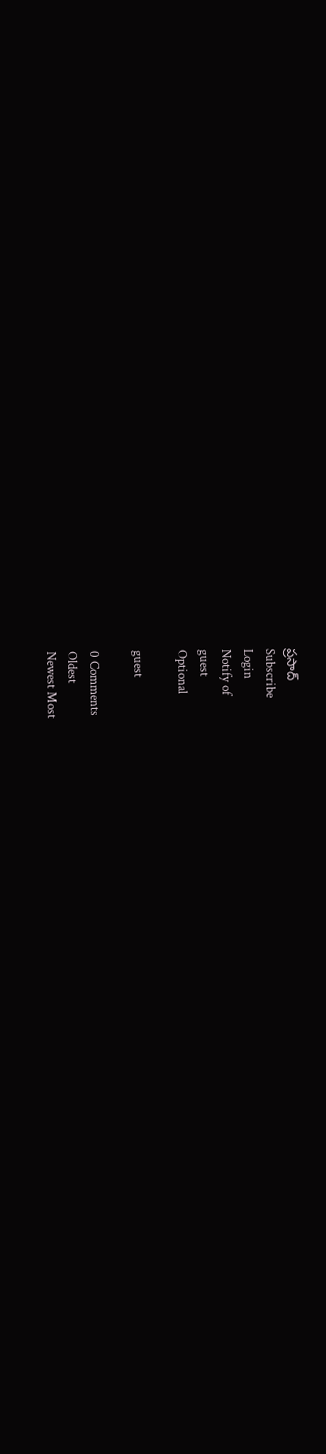ప్రసాద్
Subscribe
Login
Notify of
guest
Optional

guest

0 Comments
Oldest
Newest Most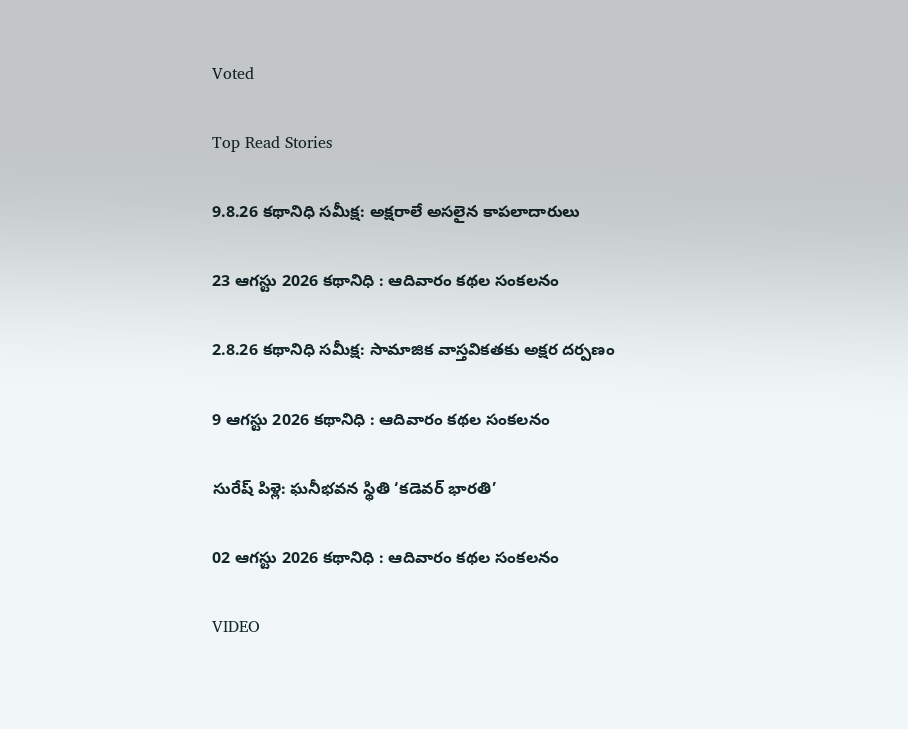Voted

Top Read Stories

9.8.26 కథానిధి సమీక్ష: అక్షరాలే అసలైన కాపలాదారులు

23 ఆగస్టు 2026 కథానిధి : ఆదివారం కథల సంకలనం

2.8.26 కథానిధి సమీక్ష: సామాజిక వాస్తవికతకు అక్షర దర్పణం

9 ఆగస్టు 2026 కథానిధి : ఆదివారం కథల సంకలనం

సురేష్ పిళ్లె: ఘనీభవన స్థితి ‘కడెవర్ భారతి’

02 ఆగస్టు 2026 కథానిధి : ఆదివారం కథల సంకలనం

VIDEO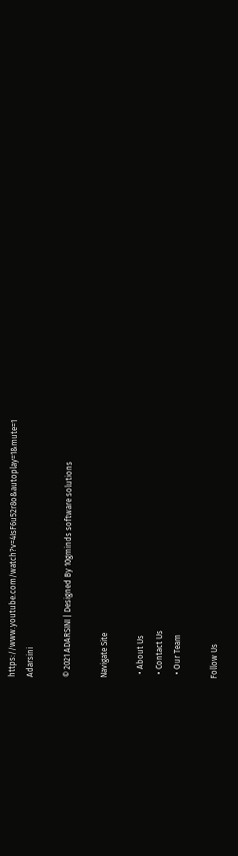https://www.youtube.com/watch?v=4IsF6u52r8o&autoplay=1&mute=1
Adarsini

© 2021 ADARSINI | Designed By 10gminds software solutions

Navigate Site

  • About Us
  • Contact Us
  • Our Team

Follow Us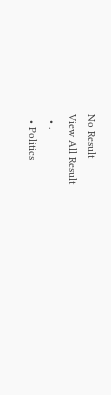No Result
View All Result
  • .
  • Politics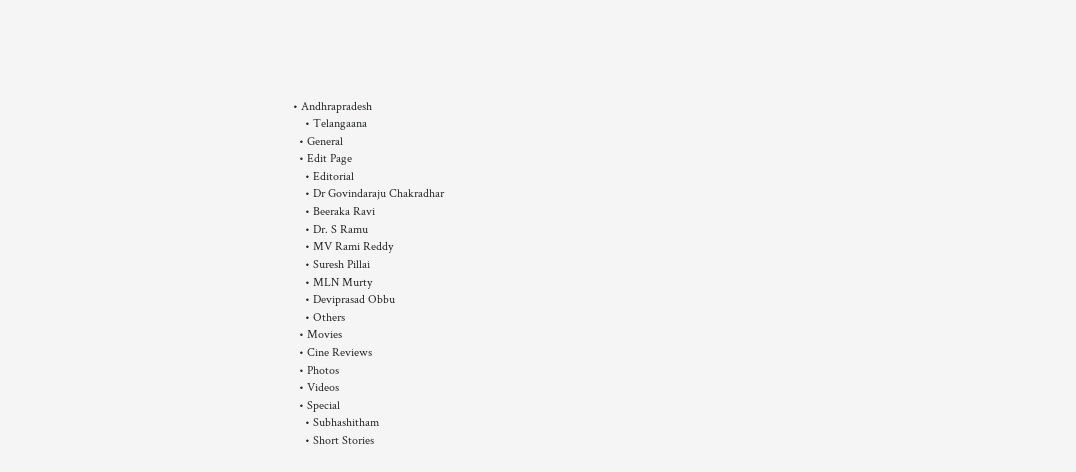• Andhrapradesh
    • Telangaana
  • General
  • Edit Page
    • Editorial
    • Dr Govindaraju Chakradhar
    • Beeraka Ravi
    • Dr. S Ramu
    • MV Rami Reddy
    • Suresh Pillai
    • MLN Murty
    • Deviprasad Obbu
    • Others
  • Movies
  • Cine Reviews
  • Photos
  • Videos
  • Special
    • Subhashitham
    • Short Stories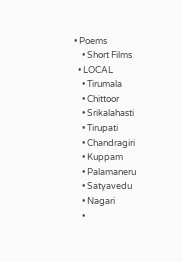• Poems
    • Short Films
  • LOCAL
    • Tirumala
    • Chittoor
    • Srikalahasti
    • Tirupati
    • Chandragiri
    • Kuppam
    • Palamaneru
    • Satyavedu
    • Nagari
    •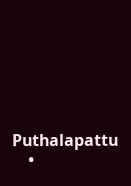Puthalapattu
    •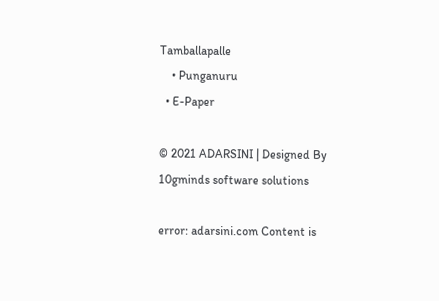Tamballapalle
    • Punganuru
  • E-Paper

© 2021 ADARSINI | Designed By 10gminds software solutions

error: adarsini.com Content is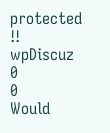protected !!
wpDiscuz
0
0
Would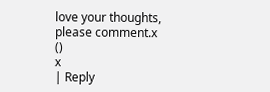love your thoughts, please comment.x
()
x
| Reply